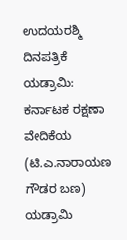ಉದಯರಶ್ಮಿ ದಿನಪತ್ರಿಕೆ
ಯಡ್ರಾಮಿ: ಕರ್ನಾಟಕ ರಕ್ಷಣಾ ವೇದಿಕೆಯ (ಟಿ.ಎ.ನಾರಾಯಣ ಗೌಡರ ಬಣ) ಯಡ್ರಾಮಿ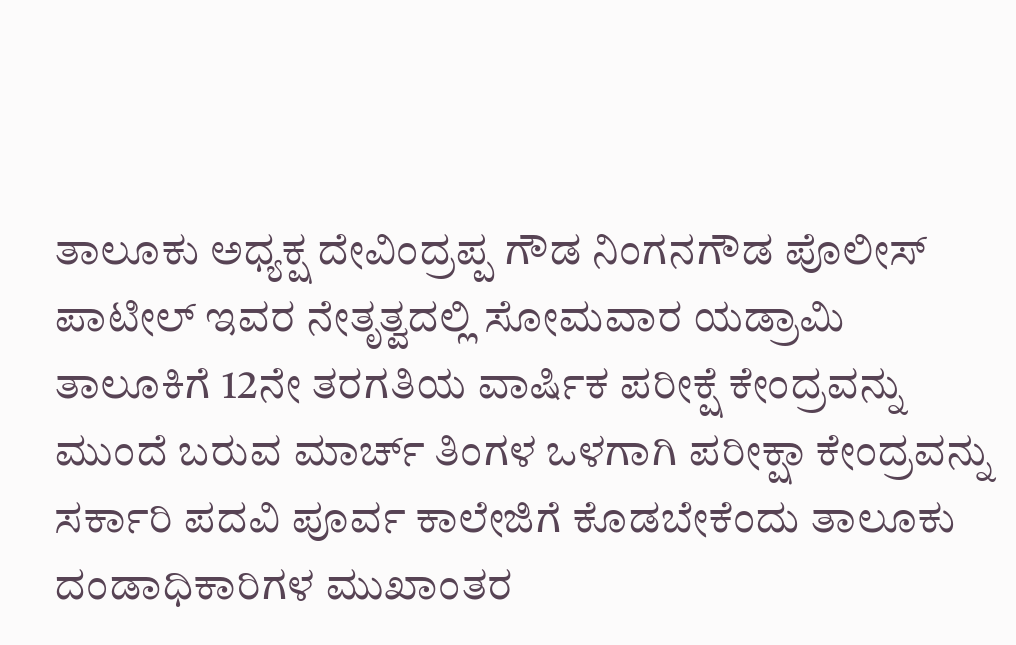ತಾಲೂಕು ಅಧ್ಯಕ್ಷ ದೇವಿಂದ್ರಪ್ಪ ಗೌಡ ನಿಂಗನಗೌಡ ಪೊಲೀಸ್ ಪಾಟೀಲ್ ಇವರ ನೇತೃತ್ವದಲ್ಲಿ ಸೋಮವಾರ ಯಡ್ರಾಮಿ ತಾಲೂಕಿಗೆ 12ನೇ ತರಗತಿಯ ವಾರ್ಷಿಕ ಪರೀಕ್ಷೆ ಕೇಂದ್ರವನ್ನು ಮುಂದೆ ಬರುವ ಮಾರ್ಚ್ ತಿಂಗಳ ಒಳಗಾಗಿ ಪರೀಕ್ಷಾ ಕೇಂದ್ರವನ್ನು ಸರ್ಕಾರಿ ಪದವಿ ಪೂರ್ವ ಕಾಲೇಜಿಗೆ ಕೊಡಬೇಕೆಂದು ತಾಲೂಕು ದಂಡಾಧಿಕಾರಿಗಳ ಮುಖಾಂತರ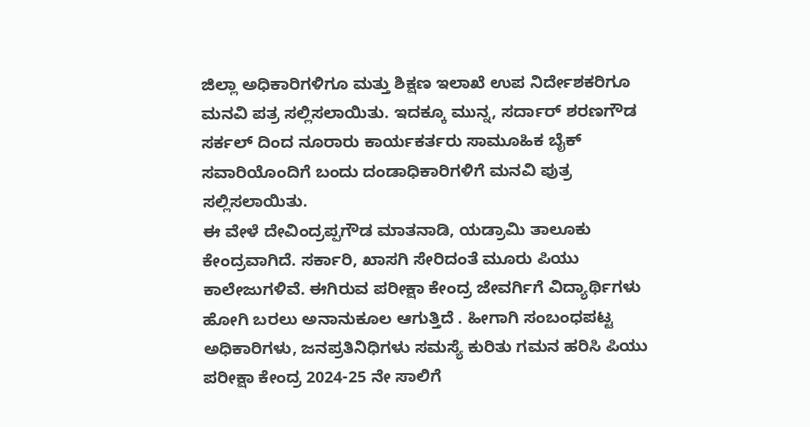ಜಿಲ್ಲಾ ಅಧಿಕಾರಿಗಳಿಗೂ ಮತ್ತು ಶಿಕ್ಷಣ ಇಲಾಖೆ ಉಪ ನಿರ್ದೇಶಕರಿಗೂ ಮನವಿ ಪತ್ರ ಸಲ್ಲಿಸಲಾಯಿತು. ಇದಕ್ಕೂ ಮುನ್ನ, ಸರ್ದಾರ್ ಶರಣಗೌಡ ಸರ್ಕಲ್ ದಿಂದ ನೂರಾರು ಕಾರ್ಯಕರ್ತರು ಸಾಮೂಹಿಕ ಬೈಕ್ ಸವಾರಿಯೊಂದಿಗೆ ಬಂದು ದಂಡಾಧಿಕಾರಿಗಳಿಗೆ ಮನವಿ ಪುತ್ರ ಸಲ್ಲಿಸಲಾಯಿತು.
ಈ ವೇಳೆ ದೇವಿಂದ್ರಪ್ಪಗೌಡ ಮಾತನಾಡಿ, ಯಡ್ರಾಮಿ ತಾಲೂಕು ಕೇಂದ್ರವಾಗಿದೆ. ಸರ್ಕಾರಿ, ಖಾಸಗಿ ಸೇರಿದಂತೆ ಮೂರು ಪಿಯು ಕಾಲೇಜುಗಳಿವೆ. ಈಗಿರುವ ಪರೀಕ್ಷಾ ಕೇಂದ್ರ ಜೇವರ್ಗಿಗೆ ವಿದ್ಯಾರ್ಥಿಗಳು ಹೋಗಿ ಬರಲು ಅನಾನುಕೂಲ ಆಗುತ್ತಿದೆ . ಹೀಗಾಗಿ ಸಂಬಂಧಪಟ್ಟ ಅಧಿಕಾರಿಗಳು, ಜನಪ್ರತಿನಿಧಿಗಳು ಸಮಸ್ಯೆ ಕುರಿತು ಗಮನ ಹರಿಸಿ ಪಿಯು ಪರೀಕ್ಷಾ ಕೇಂದ್ರ 2024-25 ನೇ ಸಾಲಿಗೆ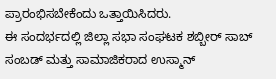ಪ್ರಾರಂಭಿಸಬೇಕೆಂದು ಒತ್ತಾಯಿಸಿದರು.
ಈ ಸಂದರ್ಭದಲ್ಲಿ ಜಿಲ್ಲಾ ಸಭಾ ಸಂಘಟಕ ಶಬ್ಬೀರ್ ಸಾಬ್ ಸಂಬಡ್ ಮತ್ತು ಸಾಮಾಜಿಕರಾದ ಉಸ್ಮಾನ್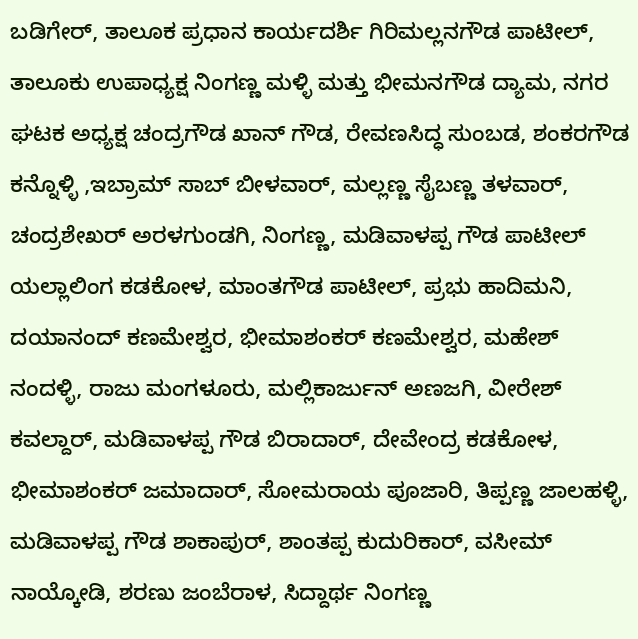ಬಡಿಗೇರ್, ತಾಲೂಕ ಪ್ರಧಾನ ಕಾರ್ಯದರ್ಶಿ ಗಿರಿಮಲ್ಲನಗೌಡ ಪಾಟೀಲ್, ತಾಲೂಕು ಉಪಾಧ್ಯಕ್ಷ ನಿಂಗಣ್ಣ ಮಳ್ಳಿ ಮತ್ತು ಭೀಮನಗೌಡ ದ್ಯಾಮ, ನಗರ ಘಟಕ ಅಧ್ಯಕ್ಷ ಚಂದ್ರಗೌಡ ಖಾನ್ ಗೌಡ, ರೇವಣಸಿದ್ಧ ಸುಂಬಡ, ಶಂಕರಗೌಡ ಕನ್ನೊಳ್ಳಿ ,ಇಬ್ರಾಮ್ ಸಾಬ್ ಬೀಳವಾರ್, ಮಲ್ಲಣ್ಣ ಸೈಬಣ್ಣ ತಳವಾರ್, ಚಂದ್ರಶೇಖರ್ ಅರಳಗುಂಡಗಿ, ನಿಂಗಣ್ಣ, ಮಡಿವಾಳಪ್ಪ ಗೌಡ ಪಾಟೀಲ್
ಯಲ್ಲಾಲಿಂಗ ಕಡಕೋಳ, ಮಾಂತಗೌಡ ಪಾಟೀಲ್, ಪ್ರಭು ಹಾದಿಮನಿ, ದಯಾನಂದ್ ಕಣಮೇಶ್ವರ, ಭೀಮಾಶಂಕರ್ ಕಣಮೇಶ್ವರ, ಮಹೇಶ್ ನಂದಳ್ಳಿ, ರಾಜು ಮಂಗಳೂರು, ಮಲ್ಲಿಕಾರ್ಜುನ್ ಅಣಜಗಿ, ವೀರೇಶ್ ಕವಲ್ದಾರ್, ಮಡಿವಾಳಪ್ಪ ಗೌಡ ಬಿರಾದಾರ್, ದೇವೇಂದ್ರ ಕಡಕೋಳ, ಭೀಮಾಶಂಕರ್ ಜಮಾದಾರ್, ಸೋಮರಾಯ ಪೂಜಾರಿ, ತಿಪ್ಪಣ್ಣ ಜಾಲಹಳ್ಳಿ, ಮಡಿವಾಳಪ್ಪ ಗೌಡ ಶಾಕಾಪುರ್, ಶಾಂತಪ್ಪ ಕುದುರಿಕಾರ್, ವಸೀಮ್ ನಾಯ್ಕೋಡಿ, ಶರಣು ಜಂಬೆರಾಳ, ಸಿದ್ದಾರ್ಥ ನಿಂಗಣ್ಣ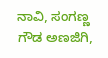ನಾವಿ, ಸಂಗಣ್ಣ ಗೌಡ ಅಣಜಿಗಿ,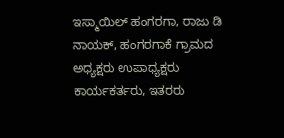ಇಸ್ಮಾಯಿಲ್ ಹಂಗರಗಾ, ರಾಜು ಡಿ ನಾಯಕ್, ಹಂಗರಗಾಕೆ ಗ್ರಾಮದ ಅಧ್ಯಕ್ಷರು ಉಪಾಧ್ಯಕ್ಷರು ಕಾರ್ಯಕರ್ತರು, ಇತರರು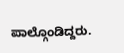ಪಾಲ್ಗೊಂಡಿದ್ದರು.